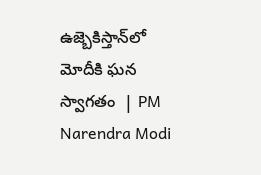ఉజ్బెకిస్తాన్‌లో  మోదీకి ఘన స్వాగతం  | PM Narendra Modi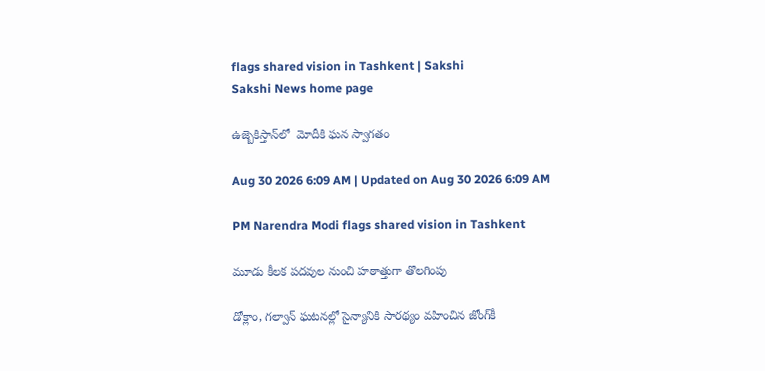flags shared vision in Tashkent | Sakshi
Sakshi News home page

ఉజ్బెకిస్తాన్‌లో  మోదీకి ఘన స్వాగతం

Aug 30 2026 6:09 AM | Updated on Aug 30 2026 6:09 AM

PM Narendra Modi flags shared vision in Tashkent

మూడు కీలక పదవుల నుంచి హఠాత్తుగా తొలగింపు

డోక్లాం, గల్వాన్‌ ఘటనల్లో సైన్యానికి సారథ్యం వహించిన జోంగ్‌కీ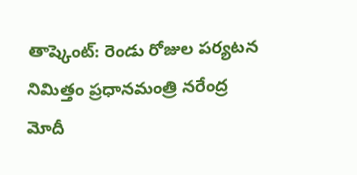తాష్కెంట్‌: రెండు రోజుల పర్యటన నిమిత్తం ప్రధానమంత్రి నరేంద్ర మోదీ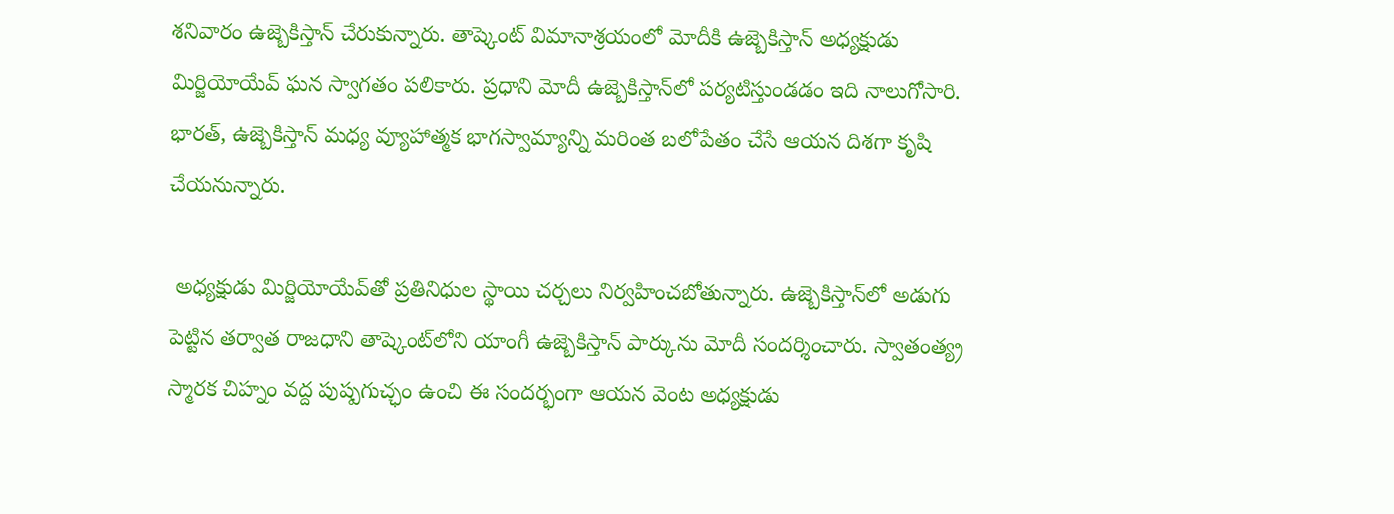శనివారం ఉజ్బెకిస్తాన్‌ చేరుకున్నారు. తాష్కెంట్‌ విమానాశ్రయంలో మోదీకి ఉజ్బెకిస్తాన్‌ అధ్యక్షుడు మిర్జియోయేవ్‌ ఘన స్వాగతం పలికారు. ప్రధాని మోదీ ఉజ్బెకిస్తాన్‌లో పర్యటిస్తుండడం ఇది నాలుగోసారి. భారత్, ఉజ్బెకిస్తాన్‌ మధ్య వ్యూహాత్మక భాగస్వామ్యాన్ని మరింత బలోపేతం చేసే ఆయన దిశగా కృషి చేయనున్నారు.

 అధ్యక్షుడు మిర్జియోయేవ్‌తో ప్రతినిధుల స్థాయి చర్చలు నిర్వహించబోతున్నారు. ఉజ్బెకిస్తాన్‌లో అడుగు పెట్టిన తర్వాత రాజధాని తాష్కెంట్‌లోని యాంగీ ఉజ్బెకిస్తాన్‌ పార్కును మోదీ సందర్శించారు. స్వాతంత్య్ర స్మారక చిహ్నం వద్ద పుష్పగుచ్ఛం ఉంచి ఈ సందర్భంగా ఆయన వెంట అధ్యక్షుడు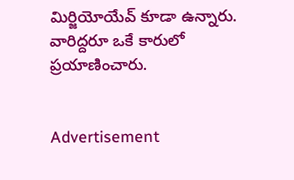మిర్జియోయేవ్‌ కూడా ఉన్నారు. వారిద్దరూ ఒకే కారులో ప్రయాణించారు.


Advertisement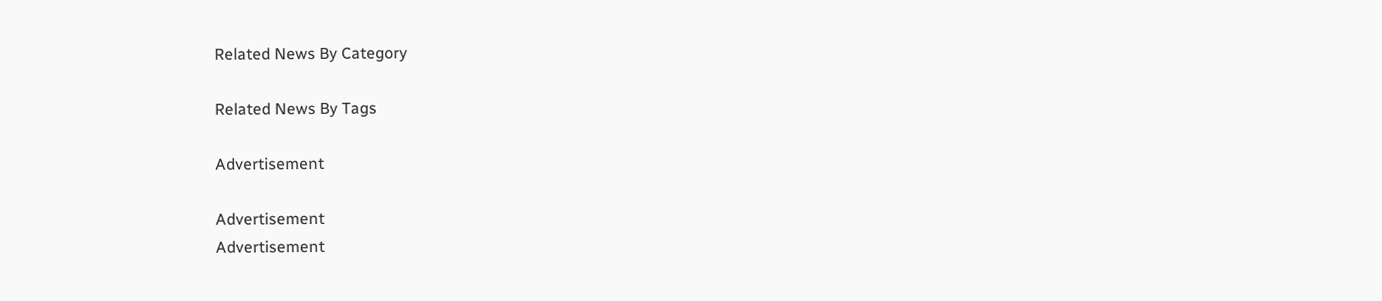Related News By Category

Related News By Tags

Advertisement

Advertisement
Advertisement